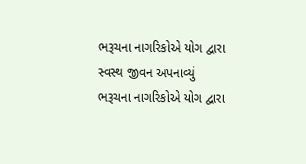ભરૂચના નાગરિકોએ યોગ દ્વારા સ્વસ્થ જીવન અપનાવ્યું
ભરૂચના નાગરિકોએ યોગ દ્વારા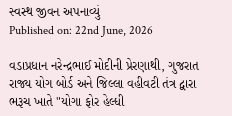સ્વસ્થ જીવન અપનાવ્યું
Published on: 22nd June, 2026

વડાપ્રધાન નરેન્દ્રભાઈ મોદીની પ્રેરણાથી, ગુજરાત રાજ્ય યોગ બોર્ડ અને જિલ્લા વહીવટી તંત્ર દ્વારા ભરૂચ ખાતે "યોગા ફોર હેલ્ધી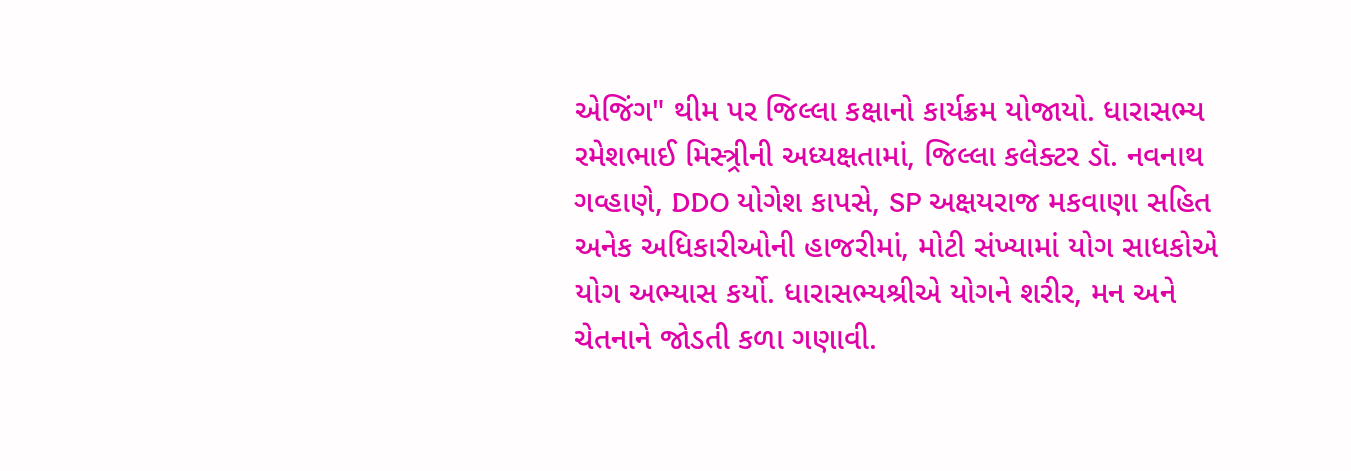એજિંગ" થીમ પર જિલ્લા કક્ષાનો કાર્યક્રમ યોજાયો. ધારાસભ્ય રમેશભાઈ મિસ્ત્ર્રીની અધ્યક્ષતામાં, જિલ્લા કલેક્ટર ડૉ. નવનાથ ગવ્હાણે, DDO યોગેશ કાપસે, SP અક્ષયરાજ મકવાણા સહિત અનેક અધિકારીઓની હાજરીમાં, મોટી સંખ્યામાં યોગ સાધકોએ યોગ અભ્યાસ કર્યો. ધારાસભ્યશ્રીએ યોગને શરીર, મન અને ચેતનાને જોડતી કળા ગણાવી.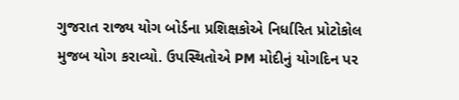ગુજરાત રાજ્ય યોગ બોર્ડના પ્રશિક્ષકોએ નિર્ધારિત પ્રોટોકોલ મુજબ યોગ કરાવ્યો. ઉપસ્થિતોએ PM મોદીનું યોગદિન પર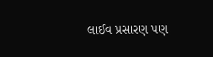લાઈવ પ્રસારણ પણ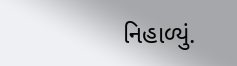નિહાળ્યું.